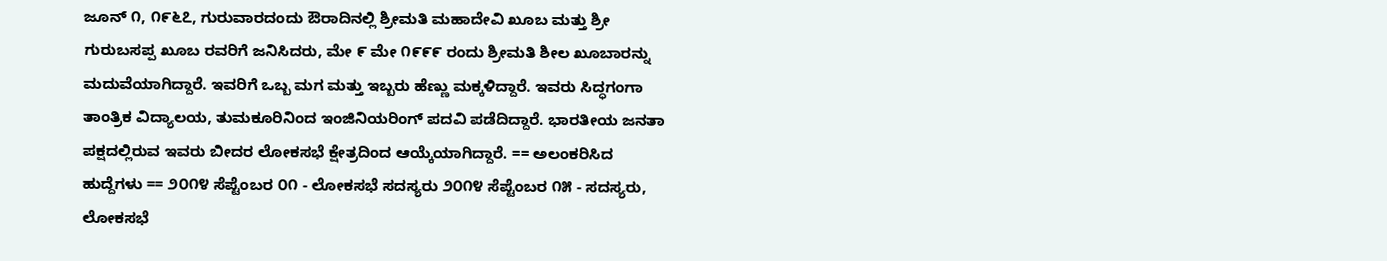ಜೂನ್ ೧, ೧೯೬೭, ಗುರುವಾರದಂದು ಔರಾದಿನಲ್ಲಿ ಶ್ರೀಮತಿ ಮಹಾದೇವಿ ಖೂಬ ಮತ್ತು ಶ್ರೀ ಗುರುಬಸಪ್ಪ ಖೂಬ ರವರಿಗೆ ಜನಿಸಿದರು, ಮೇ ೯ ಮೇ ೧೯೯೯ ರಂದು ಶ್ರೀಮತಿ ಶೀಲ ಖೂಬಾರನ್ನು ಮದುವೆಯಾಗಿದ್ದಾರೆ. ಇವರಿಗೆ ಒಬ್ಬ ಮಗ ಮತ್ತು ಇಬ್ಬರು ಹೆಣ್ಣು ಮಕ್ಕಳಿದ್ದಾರೆ. ಇವರು ಸಿದ್ಧಗಂಗಾ ತಾಂತ್ರಿಕ ವಿದ್ಯಾಲಯ, ತುಮಕೂರಿನಿಂದ ಇಂಜಿನಿಯರಿಂಗ್ ಪದವಿ ಪಡೆದಿದ್ದಾರೆ. ಭಾರತೀಯ ಜನತಾ ಪಕ್ಷದಲ್ಲಿರುವ ಇವರು ಬೀದರ ಲೋಕಸಭೆ ಕ್ಷೇತ್ರದಿಂದ ಆಯ್ಕೆಯಾಗಿದ್ದಾರೆ. == ಅಲಂಕರಿಸಿದ ಹುದ್ದೆಗಳು == ೨೦೧೪ ಸೆಪ್ಟೆಂಬರ ೦೧ - ಲೋಕಸಭೆ ಸದಸ್ಯರು ೨೦೧೪ ಸೆಪ್ಟೆಂಬರ ೧೫ - ಸದಸ್ಯರು, ಲೋಕಸಭೆ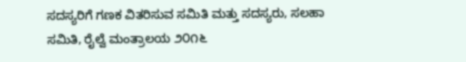ಸದಸ್ಯರಿಗೆ ಗಣಕ ವಿತರಿಸುವ ಸಮಿತಿ ಮತ್ತು ಸದಸ್ಯರು, ಸಲಹಾ ಸಮಿತಿ, ರೈಲ್ವೆ ಮಂತ್ರಾಲಯ ೨೦೧೬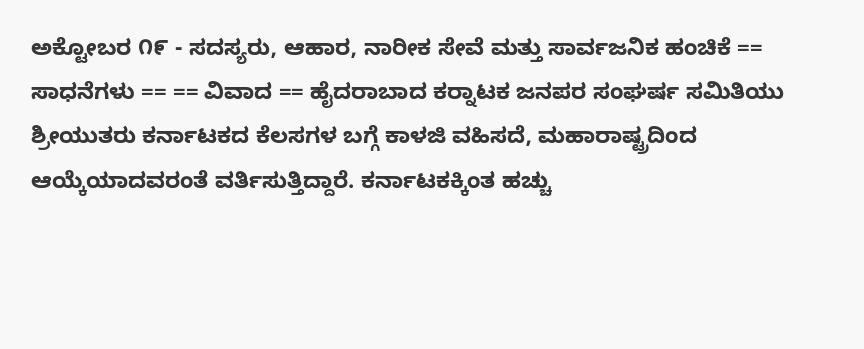ಅಕ್ಟೋಬರ ೧೯ - ಸದಸ್ಯರು, ಆಹಾರ, ನಾರೀಕ ಸೇವೆ ಮತ್ತು ಸಾರ್ವಜನಿಕ ಹಂಚಿಕೆ == ಸಾಧನೆಗಳು == == ವಿವಾದ == ಹೈದರಾಬಾದ ಕರ್‍ನಾಟಕ ಜನಪರ ಸಂಘರ್ಷ ಸಮಿತಿಯು ಶ್ರೀಯುತರು ಕರ್ನಾಟಕದ ಕೆಲಸಗಳ ಬಗ್ಗೆ ಕಾಳಜಿ ವಹಿಸದೆ, ಮಹಾರಾಷ್ಟ್ರದಿಂದ ಆಯ್ಕೆಯಾದವರಂತೆ ವರ್ತಿಸುತ್ತಿದ್ದಾರೆ. ಕರ್ನಾಟಕಕ್ಕಿಂತ ಹಚ್ಚು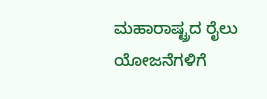ಮಹಾರಾಷ್ಟ್ರದ ರೈಲು ಯೋಜನೆಗಳಿಗೆ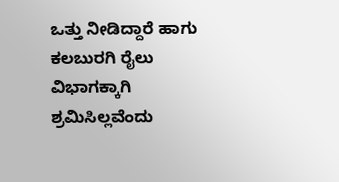ಒತ್ತು ನೀಡಿದ್ದಾರೆ ಹಾಗು ಕಲಬುರಗಿ ರೈಲು ವಿಭಾಗಕ್ಕಾಗಿ ಶ್ರಮಿಸಿಲ್ಲವೆಂದು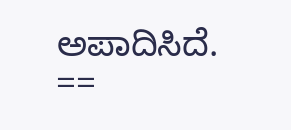ಅಪಾದಿಸಿದೆ. ==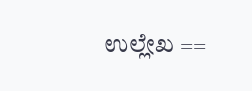ಉಲ್ಲೇಖ ==